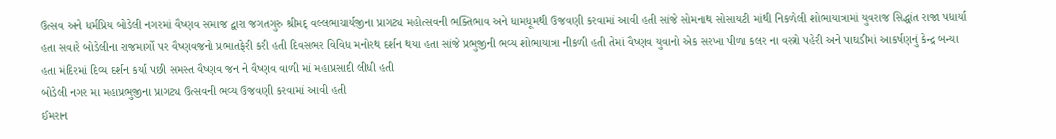ઉત્સવ અને ધર્મપ્રિય બોડેલી નગરમાં વૈષ્ણવ સમાજ દ્વારા જગતગુરુ શ્રીમદ્ વલ્લભાચાર્યજીના પ્રાગટ્ય મહોત્સવની ભક્તિભાવ અને ધામધૂમથી ઉજવણી કરવામાં આવી હતી સાંજે સોમનાથ સોસાયટી માંથી નિકળેલી શોભાયાત્રામાં યુવરાજ સિદ્ધાંત રાજા પધાર્યા હતા સવારે બોડેલીના રાજમાર્ગો પર વૈષ્ણવજનો પ્રભાતફેરી કરી હતી દિવસભર વિવિધ મનોરથ દર્શન થયા હતા સાંજે પ્રભુજીની ભવ્ય શોભાયાત્રા નીકળી હતી તેમાં વૈષ્ણવ યુવાનો એક સરખા પીળા કલર ના વસ્ત્રો પહેરી અને પાઘડીમાં આકર્ષણનું કેન્દ્ર બન્યા હતા મંદિરમાં દિવ્ય દર્શન કર્યા પછી સમસ્ત વૈષ્ણવ જન ને વૈષ્ણવ વાળી માં મહાપ્રસાદી લીધી હતી
બોડેલી નગર મા મહાપ્રભુજીના પ્રાગટ્ય ઉત્સવની ભવ્ય ઉજવણી કરવામાં આવી હતી
ઈમરાન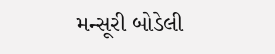મન્સૂરી બોડેલી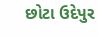છોટા ઉદેપુર